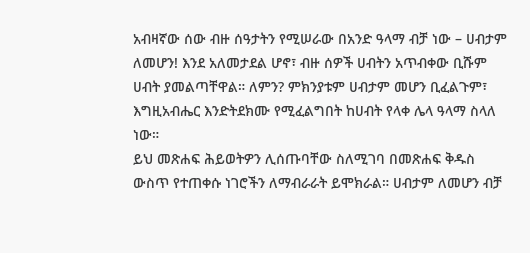አብዛኛው ሰው ብዙ ሰዓታትን የሚሠራው በአንድ ዓላማ ብቻ ነው – ሀብታም ለመሆን! እንደ አለመታደል ሆኖ፣ ብዙ ሰዎች ሀብትን አጥብቀው ቢሹም ሀብት ያመልጣቸዋል። ለምን? ምክንያቱም ሀብታም መሆን ቢፈልጉም፣ እግዚአብሔር እንድትደክሙ የሚፈልግበት ከሀብት የላቀ ሌላ ዓላማ ስላለ ነው።
ይህ መጽሐፍ ሕይወትዎን ሊሰጡባቸው ስለሚገባ በመጽሐፍ ቅዱስ ውስጥ የተጠቀሱ ነገሮችን ለማብራራት ይሞክራል። ሀብታም ለመሆን ብቻ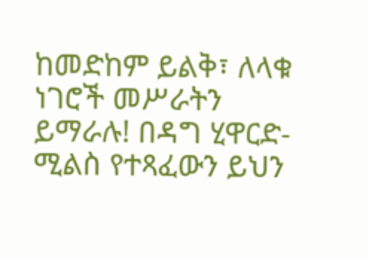ከመድከም ይልቅ፣ ለላቁ ነገሮች መሥራትን ይማራሉ! በዳግ ሂዋርድ-ሚልስ የተጻፈውን ይህን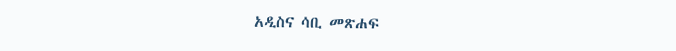አዲስና ሳቢ መጽሐፍ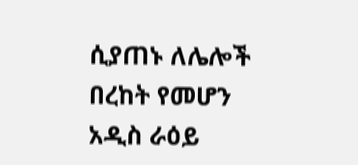ሲያጠኑ ለሌሎች በረከት የመሆን አዲስ ራዕይ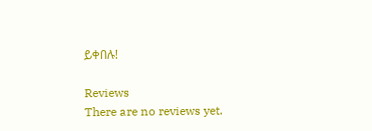ይቀበሉ!

Reviews
There are no reviews yet.